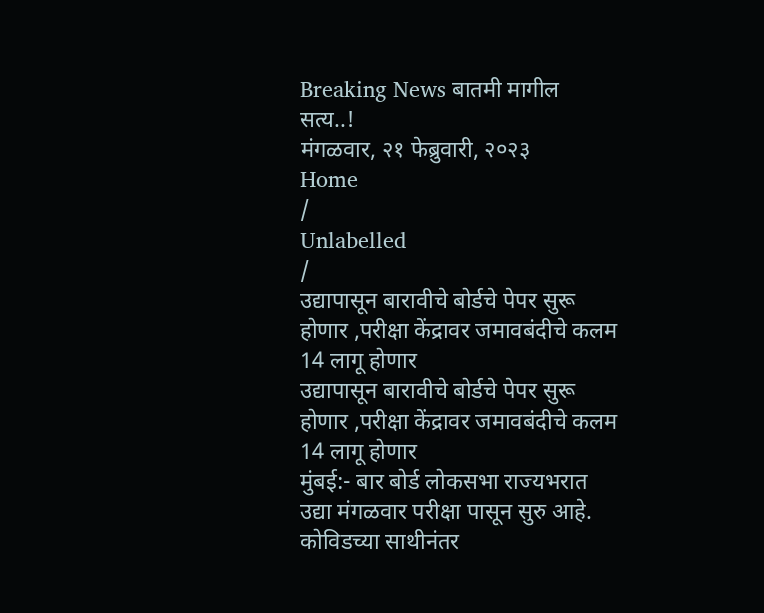Breaking News बातमी मागील सत्य..!
मंगळवार, २१ फेब्रुवारी, २०२३
Home
/
Unlabelled
/
उद्यापासून बारावीचे बोर्डचे पेपर सुरू होणार ,परीक्षा केंद्रावर जमावबंदीचे कलम 14 लागू होणार
उद्यापासून बारावीचे बोर्डचे पेपर सुरू होणार ,परीक्षा केंद्रावर जमावबंदीचे कलम 14 लागू होणार
मुंबई:- बार बोर्ड लोकसभा राज्यभरात उद्या मंगळवार परीक्षा पासून सुरु आहे. कोविडच्या साथीनंतर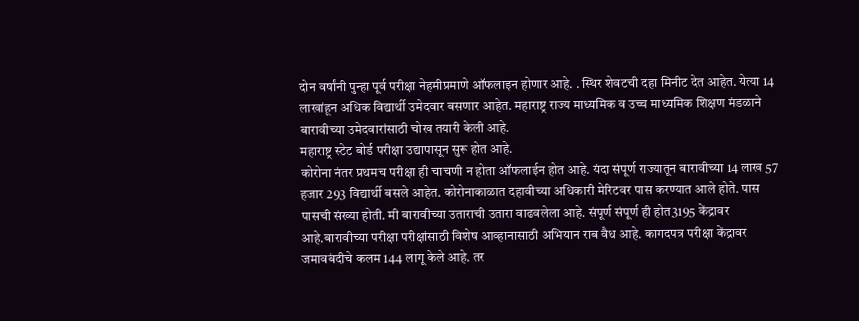दोन वर्षांनी पुन्हा पूर्व परीक्षा नेहमीप्रमाणे ऑफलाइन होणार आहे. . स्थिर शेवटची दहा मिनीट देत आहेत. येत्या 14 लाखांहून अधिक विद्यार्थी उमेदवार बसणार आहेत. महाराष्ट्र राज्य माध्यमिक व उच्च माध्यमिक शिक्षण मंडळाने बारावीच्या उमेदवारांसाठी चोख तयारी केली आहे.
महाराष्ट्र स्टेट बोर्ड परीक्षा उद्यापासून सुरू होत आहे.
कोरोना नंतर प्रथमच परीक्षा ही चाचणी न होता ऑफलाईन होत आहे. यंदा संपूर्ण राज्यातून बारावीच्या 14 लाख 57 हजार 293 विद्यार्थी बसले आहेत. कोरोनाकाळात दहावीच्या अधिकारी मेरिटवर पास करण्यात आले होते. पास पासची संख्या होती. मी बारावीच्या उताराची उतारा वाढवलेला आहे. संपूर्ण संपूर्ण ही होत3195 केंद्रावर आहे.बारावीच्या परीक्षा परीक्षांसाठी विशेष आव्हानासाठी अभियान राब वैध आहे. कागदपत्र परीक्षा केंद्रावर जमावबंदीचे कलम 144 लागू केले आहे. तर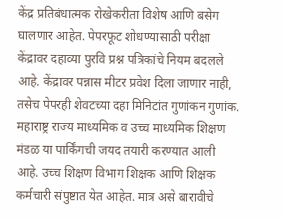केंद्र प्रतिबंधात्मक रोखेकरीता विशेष आणि बसेग घालणार आहेत. पेपरफूट शोधण्यासाठी परीक्षा केंद्रावर दहाव्या पुरवि प्रश्न पत्रिकांचे नियम बदलले आहे. केंद्रावर पन्नास मीटर प्रवेश दिला जाणार नाही, तसेच पेपरही शेवटच्या दहा मिनिटांत गुणांकन गुणांक. महाराष्ट्र राज्य माध्यमिक व उच्च माध्यमिक शिक्षण मंडळ या पार्किंगची जयद तयारी करण्यात आली आहे. उच्च शिक्षण विभाग शिक्षक आणि शिक्षक कर्मचारी संपुष्टात येत आहेत. मात्र असे बारावीचे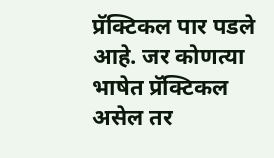प्रॅक्टिकल पार पडले आहे. जर कोणत्या भाषेत प्रॅक्टिकल असेल तर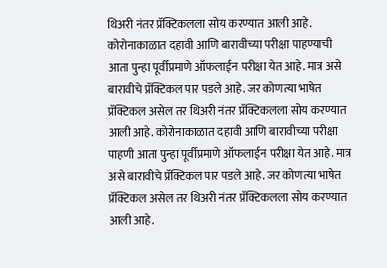थिअरी नंतर प्रॅक्टिकलला सोय करण्यात आली आहे. कोरोनाकाळात दहावी आणि बारावीच्या परीक्षा पाहण्याची आता पुन्हा पूर्वीप्रमाणे ऑफलाईन परीक्षा येत आहे. मात्र असे बारावीचे प्रॅक्टिकल पार पडले आहे. जर कोणत्या भाषेत प्रॅक्टिकल असेल तर थिअरी नंतर प्रॅक्टिकलला सोय करण्यात आली आहे. कोरोनाकाळात दहावी आणि बारावीच्या परीक्षा पाहणी आता पुन्हा पूर्वीप्रमाणे ऑफलाईन परीक्षा येत आहे. मात्र असे बारावीचे प्रॅक्टिकल पार पडले आहे. जर कोणत्या भाषेत प्रॅक्टिकल असेल तर थिअरी नंतर प्रॅक्टिकलला सोय करण्यात आली आहे.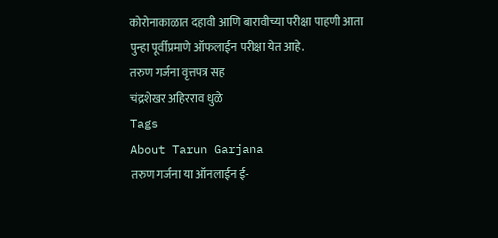कोरोनाकाळात दहावी आणि बारावीच्या परीक्षा पाहणी आता पुन्हा पूर्वीप्रमाणे ऑफलाईन परीक्षा येत आहे.
तरुण गर्जना वृत्तपत्र सह
चंद्रशेखर अहिरराव धुळे
Tags
About Tarun Garjana
तरुण गर्जना या ऑनलाईन ई-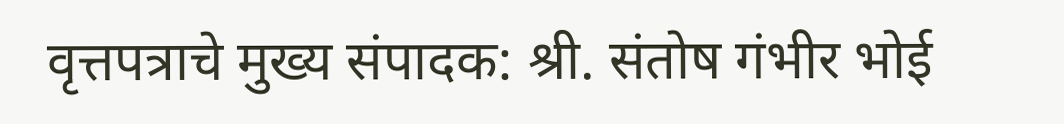वृत्तपत्राचे मुख्य संपादक: श्री. संतोष गंभीर भोई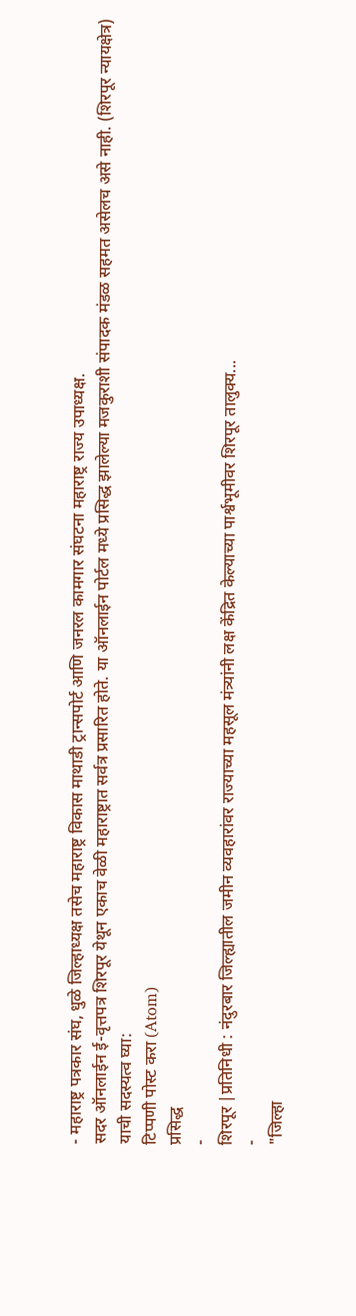- महाराष्ट्र पत्रकार संघ, धुळे जिल्हाध्यक्ष तसेच महाराष्ट्र विकास माथाडी ट्रान्सपोर्ट आणि जनरल कामगार संघटना महाराष्ट्र राज्य उपाध्यक्ष.
सदर ऑनलाईन ई-वृत्तपत्र शिरपूर येथून एकाच वेळी महाराष्ट्रात सर्वत्र प्रसारित होते. या ऑनलाईन पोर्टल मध्ये प्रसिद्ध झालेल्या मजकुराशी संपादक मंडळ सहमत असेलच असे नाही. (शिरपूर न्यायक्षेत्र)
याची सदस्यत्व घ्या:
टिप्पणी पोस्ट करा (Atom)
प्रसिद्ध
-
शिरपूर |प्रतिनिधी : नंदुरबार जिल्ह्यातील जमीन व्यवहारांवर राज्याच्या महसूल मंत्र्यांनी लक्ष केंद्रित केल्याच्या पार्श्वभूमीवर शिरपूर तालुक्य...
-
"जिल्हा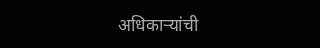अधिकाऱ्यांची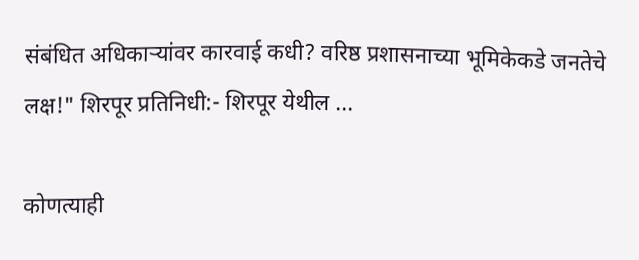संबंधित अधिकाऱ्यांवर कारवाई कधी? वरिष्ठ प्रशासनाच्या भूमिकेकडे जनतेचे लक्ष!" शिरपूर प्रतिनिधी:- शिरपूर येथील ...

कोणत्याही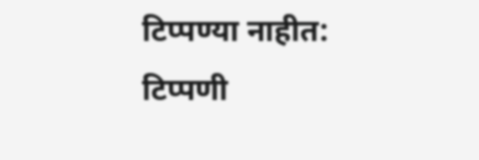टिप्पण्या नाहीत:
टिप्पणी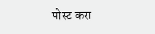पोस्ट करा